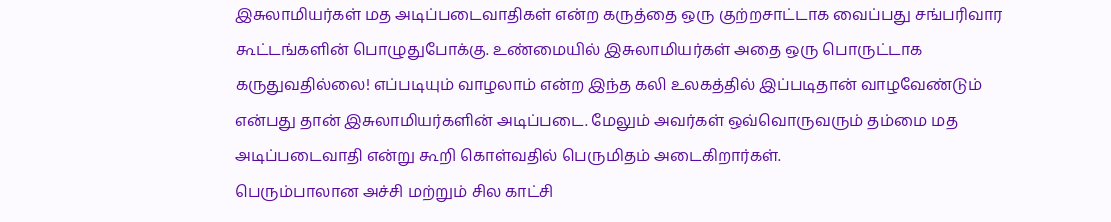இசுலாமியர்கள் மத அடிப்படைவாதிகள் என்ற கருத்தை ஒரு குற்றசாட்டாக வைப்பது சங்பரிவார கூட்டங்களின் பொழுதுபோக்கு. உண்மையில் இசுலாமியர்கள் அதை ஒரு பொருட்டாக கருதுவதில்லை! எப்படியும் வாழலாம் என்ற இந்த கலி உலகத்தில் இப்படிதான் வாழவேண்டும் என்பது தான் இசுலாமியர்களின் அடிப்படை. மேலும் அவர்கள் ஒவ்வொருவரும் தம்மை மத அடிப்படைவாதி என்று கூறி கொள்வதில் பெருமிதம் அடைகிறார்கள்.
பெரும்பாலான அச்சி மற்றும் சில காட்சி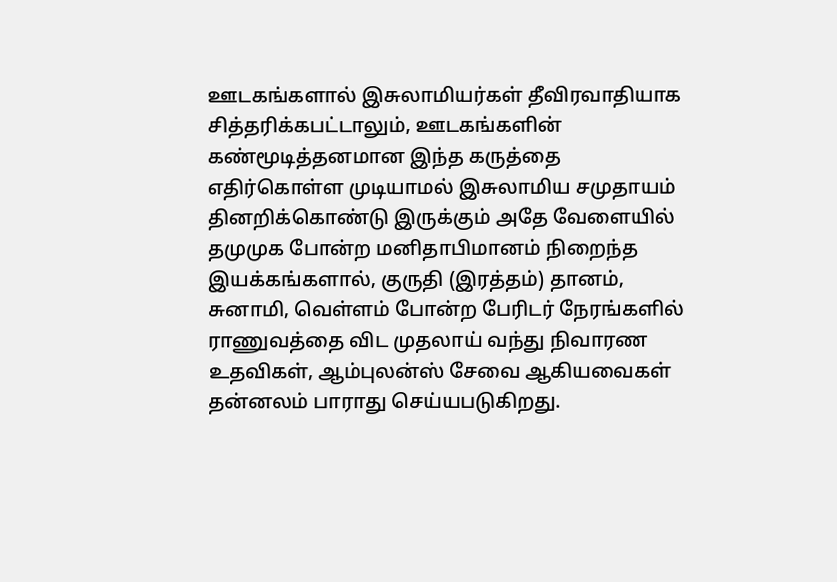ஊடகங்களால் இசுலாமியர்கள் தீவிரவாதியாக சித்தரிக்கபட்டாலும், ஊடகங்களின் கண்மூடித்தனமான இந்த கருத்தை எதிர்கொள்ள முடியாமல் இசுலாமிய சமுதாயம் தினறிக்கொண்டு இருக்கும் அதே வேளையில் தமுமுக போன்ற மனிதாபிமானம் நிறைந்த இயக்கங்களால், குருதி (இரத்தம்) தானம், சுனாமி, வெள்ளம் போன்ற பேரிடர் நேரங்களில் ராணுவத்தை விட முதலாய் வந்து நிவாரண உதவிகள், ஆம்புலன்ஸ் சேவை ஆகியவைகள் தன்னலம் பாராது செய்யபடுகிறது.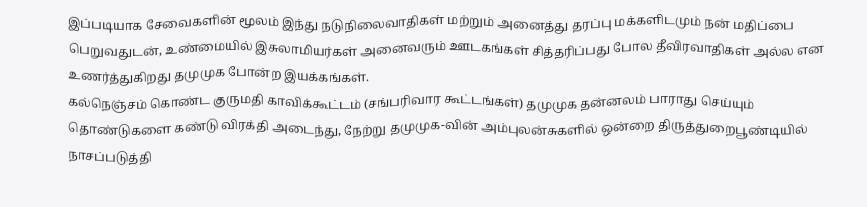இப்படியாக சேவைகளின் மூலம் இந்து நடுநிலைவாதிகள் மற்றும் அனைத்து தரப்பு மக்களிடமும் நன் மதிப்பை பெறுவதுடன், உண்மையில் இசுலாமியர்கள் அனைவரும் ஊடகங்கள் சித்தரிப்பது போல தீவிரவாதிகள் அல்ல என உணர்த்துகிறது தமுமுக போன்ற இயக்கங்கள்.
கல்நெஞ்சம் கொண்ட குருமதி காவிக்கூட்டம் (சங்பரிவார கூட்டங்கள்) தமுமுக தன்னலம் பாராது செய்யும் தொண்டுகளை கண்டு விரக்தி அடைந்து, நேற்று தமுமுக-வின் அம்புலன்சுகளில் ஒன்றை திருத்துறைபூண்டியில் நாசப்படுத்தி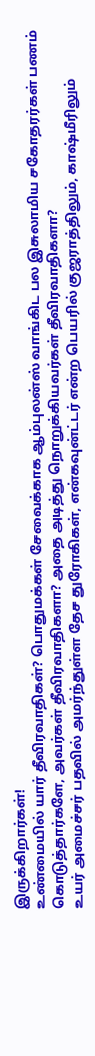இருக்கிறார்கள்!
உண்மையில் யார் தீவிரவாதிகள்? பொதுமக்கள் சேவைக்காக ஆம்புலன்ஸ் வாங்கிட பல இசுலாமிய சகோதரர்கள் பணம் கொடுத்தார்களே, அவர்கள் தீவிரவாதிகளா? அதை அடித்து நொறுக்கியவர்கள் தீவிரவாதிகளா?
உயர் அமைச்சர் பதவில் அமர்ந்துள்ள தேச துரோகிகள், என்கவுன்ட்டர் என்ற பெயரில் குஜராத்திலும், காஷ்மீரிலும்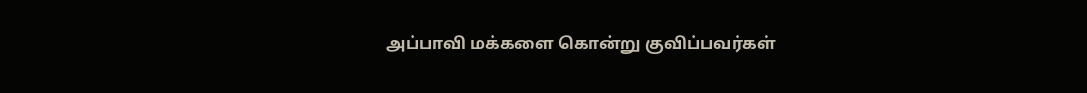அப்பாவி மக்களை கொன்று குவிப்பவர்கள்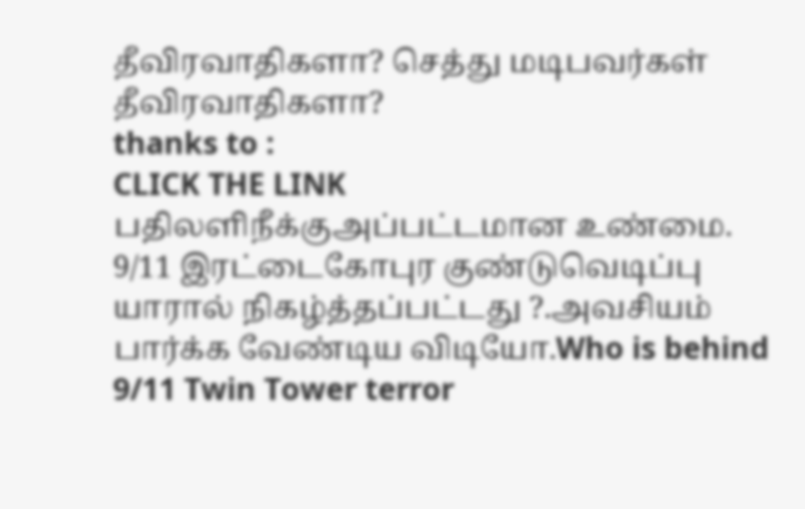தீவிரவாதிகளா? செத்து மடிபவர்கள் தீவிரவாதிகளா?
thanks to :
CLICK THE LINK
பதிலளிநீக்குஅப்பட்டமான உண்மை.
9/11 இரட்டைகோபுர குண்டுவெடிப்பு யாரால் நிகழ்த்தப்பட்டது ?.அவசியம் பார்க்க வேண்டிய விடியோ.Who is behind 9/11 Twin Tower terror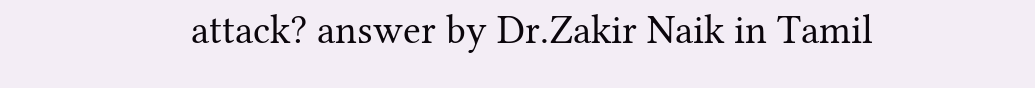attack? answer by Dr.Zakir Naik in Tamil